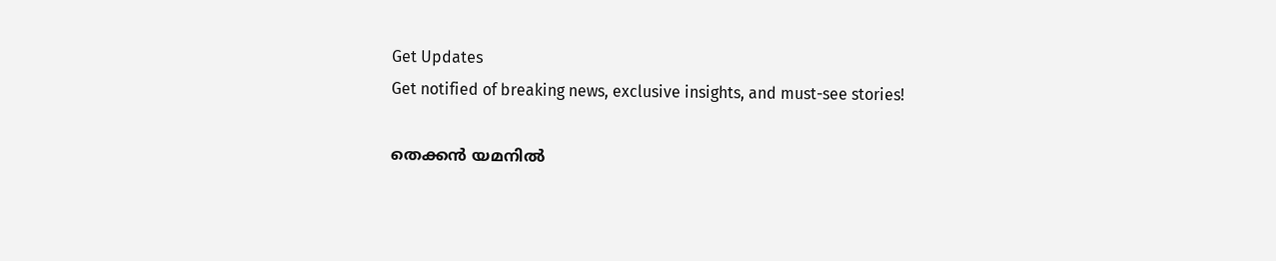Get Updates
Get notified of breaking news, exclusive insights, and must-see stories!

തെക്കന്‍ യമനില്‍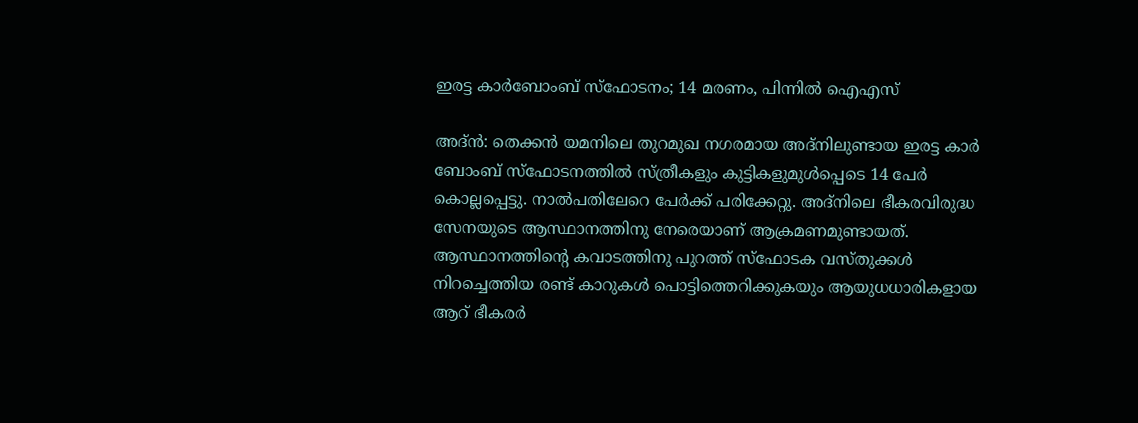ഇരട്ട കാര്‍ബോംബ് സ്‌ഫോടനം; 14 മരണം, പിന്നില്‍ ഐഎസ്

അദ്ന്‍: തെക്കന്‍ യമനിലെ തുറമുഖ നഗരമായ അദ്‌നിലുണ്ടായ ഇരട്ട കാര്‍ ബോംബ് സ്‌ഫോടനത്തില്‍ സ്ത്രീകളും കുട്ടികളുമുള്‍പ്പെടെ 14 പേര്‍ കൊല്ലപ്പെട്ടു. നാല്‍പതിലേറെ പേര്‍ക്ക് പരിക്കേറ്റു. അദ്‌നിലെ ഭീകരവിരുദ്ധ സേനയുടെ ആസ്ഥാനത്തിനു നേരെയാണ് ആക്രമണമുണ്ടായത്. ആസ്ഥാനത്തിന്റെ കവാടത്തിനു പുറത്ത് സ്‌ഫോടക വസ്തുക്കള്‍ നിറച്ചെത്തിയ രണ്ട് കാറുകള്‍ പൊട്ടിത്തെറിക്കുകയും ആയുധധാരികളായ ആറ് ഭീകരര്‍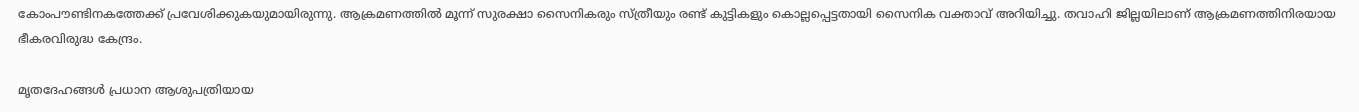കോംപൗണ്ടിനകത്തേക്ക് പ്രവേശിക്കുകയുമായിരുന്നു. ആക്രമണത്തില്‍ മൂന്ന് സുരക്ഷാ സൈനികരും സ്ത്രീയും രണ്ട് കുട്ടികളും കൊല്ലപ്പെട്ടതായി സൈനിക വക്താവ് അറിയിച്ചു. തവാഹി ജില്ലയിലാണ് ആക്രമണത്തിനിരയായ ഭീകരവിരുദ്ധ കേന്ദ്രം.

മൃതദേഹങ്ങള്‍ പ്രധാന ആശുപത്രിയായ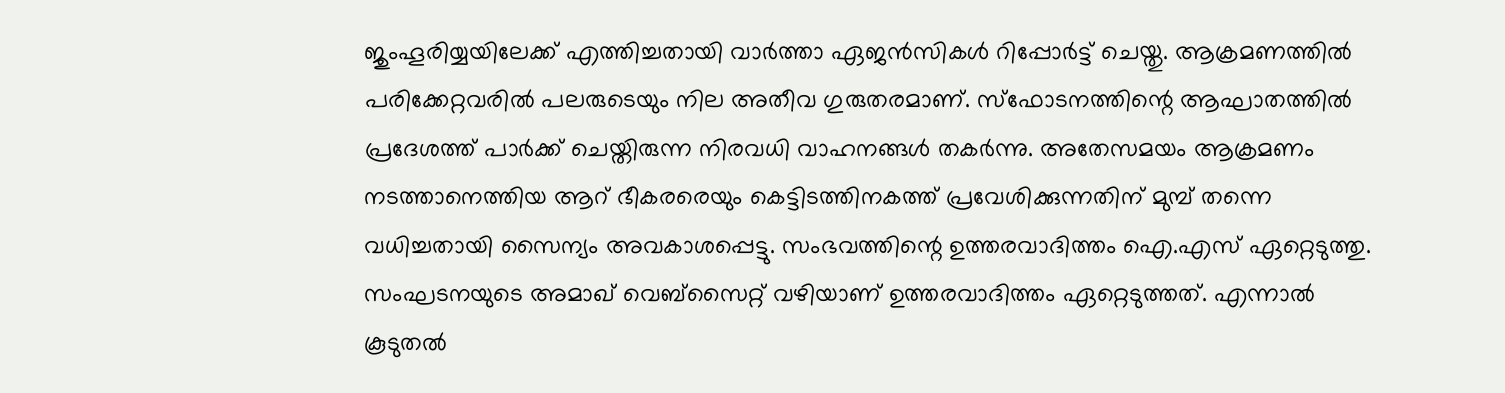ജുംഹൂരിയ്യയിലേക്ക് എത്തിച്ചതായി വാര്‍ത്താ ഏജന്‍സികള്‍ റിപ്പോര്‍ട്ട് ചെയ്തു. ആക്രമണത്തില്‍ പരിക്കേറ്റവരില്‍ പലരുടെയും നില അതീവ ഗുരുതരമാണ്. സ്‌ഫോടനത്തിന്റെ ആഘാതത്തില്‍ പ്രദേശത്ത് പാര്‍ക്ക് ചെയ്തിരുന്ന നിരവധി വാഹനങ്ങള്‍ തകര്‍ന്നു. അതേസമയം ആക്രമണം നടത്താനെത്തിയ ആറ് ഭീകരരെയും കെട്ടിടത്തിനകത്ത് പ്രവേശിക്കുന്നതിന് മുമ്പ് തന്നെ വധിച്ചതായി സൈന്യം അവകാശപ്പെട്ടു. സംഭവത്തിന്റെ ഉത്തരവാദിത്തം ഐ.എസ് ഏറ്റെടുത്തു. സംഘടനയുടെ അമാഖ് വെബ്‌സൈറ്റ് വഴിയാണ് ഉത്തരവാദിത്തം ഏറ്റെടുത്തത്. എന്നാല്‍ കൂടുതല്‍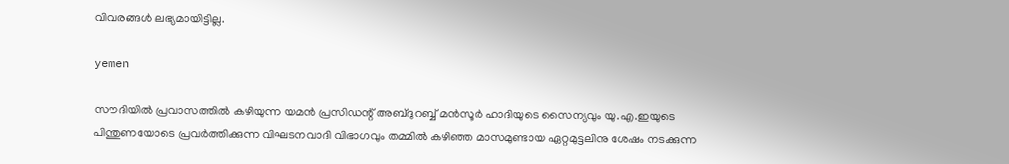വിവരങ്ങള്‍ ലഭ്യമായിട്ടില്ല.

yemen

സൗദിയില്‍ പ്രവാസത്തില്‍ കഴിയുന്ന യമന്‍ പ്രസിഡന്റ് അബ്ദുറബ്ബ് മന്‍സൂര്‍ ഹാദിയുടെ സൈന്യവും യു.എ.ഇയുടെ പിന്തുണയോടെ പ്രവര്‍ത്തിക്കുന്ന വിഘടനവാദി വിഭാഗവും തമ്മില്‍ കഴിഞ്ഞ മാസമുണ്ടായ ഏറ്റമുട്ടലിനു ശേഷം നടക്കുന്ന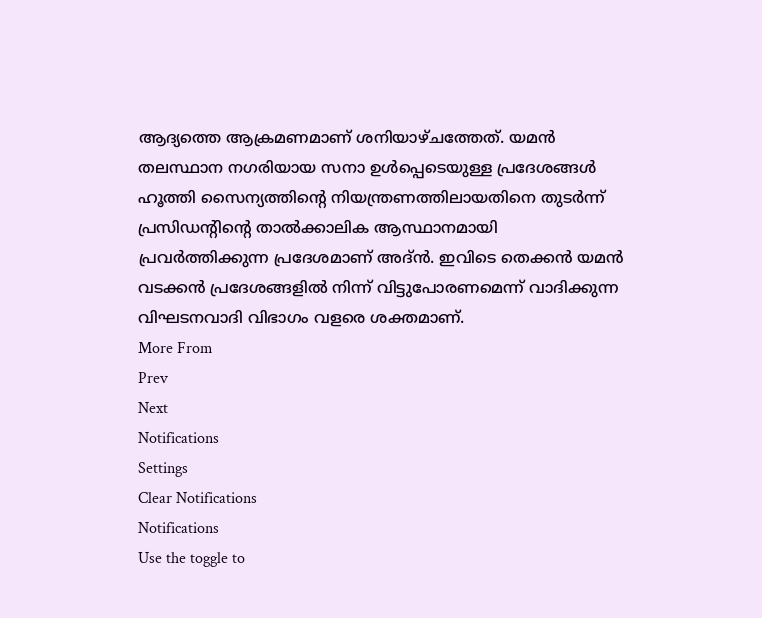ആദ്യത്തെ ആക്രമണമാണ് ശനിയാഴ്ചത്തേത്. യമന്‍ തലസ്ഥാന നഗരിയായ സനാ ഉള്‍പ്പെടെയുള്ള പ്രദേശങ്ങള്‍ ഹൂത്തി സൈന്യത്തിന്റെ നിയന്ത്രണത്തിലായതിനെ തുടര്‍ന്ന് പ്രസിഡന്റിന്റെ താല്‍ക്കാലിക ആസ്ഥാനമായി പ്രവര്‍ത്തിക്കുന്ന പ്രദേശമാണ് അദ്ന്‍. ഇവിടെ തെക്കന്‍ യമന്‍ വടക്കന്‍ പ്രദേശങ്ങളില്‍ നിന്ന് വിട്ടുപോരണമെന്ന് വാദിക്കുന്ന വിഘടനവാദി വിഭാഗം വളരെ ശക്തമാണ്.
More From
Prev
Next
Notifications
Settings
Clear Notifications
Notifications
Use the toggle to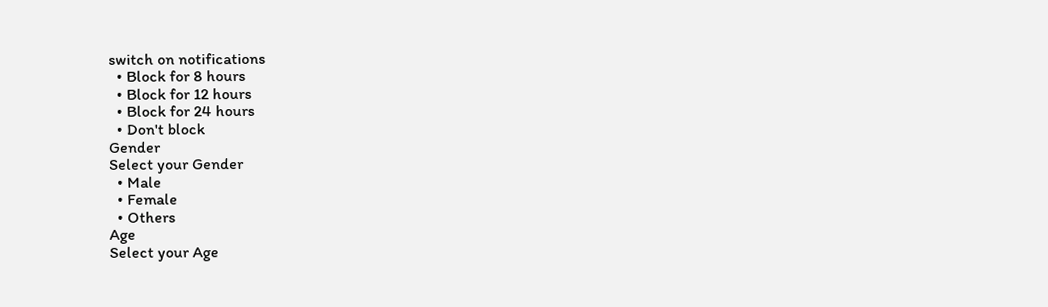switch on notifications
  • Block for 8 hours
  • Block for 12 hours
  • Block for 24 hours
  • Don't block
Gender
Select your Gender
  • Male
  • Female
  • Others
Age
Select your Age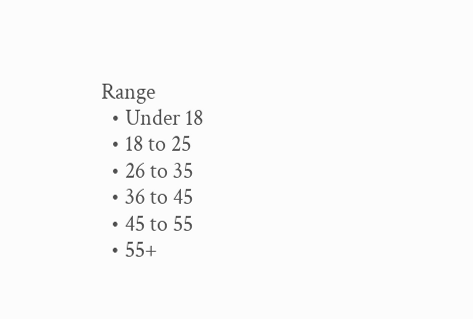Range
  • Under 18
  • 18 to 25
  • 26 to 35
  • 36 to 45
  • 45 to 55
  • 55+